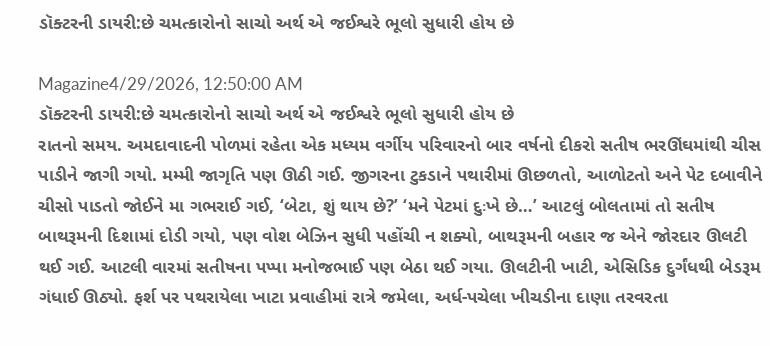ડૉક્ટરની ડાયરી:છે ચમત્કારોનો સાચો અર્થ એ જઈશ્વરે ભૂલો સુધારી હોય છે

Magazine4/29/2026, 12:50:00 AM
ડૉક્ટરની ડાયરી:છે ચમત્કારોનો સાચો અર્થ એ જઈશ્વરે ભૂલો સુધારી હોય છે
રાતનો સમય. અમદાવાદની પોળમાં રહેતા એક મધ્યમ વર્ગીય પરિવારનો બાર વર્ષનો દીકરો સતીષ ભરઊંઘમાંથી ચીસ પાડીને જાગી ગયો. મમ્મી જાગૃતિ પણ ઊઠી ગઈ. જીગરના ટુકડાને પથારીમાં ઊછળતો, આળોટતો અને પેટ દબાવીને ચીસો પાડતો જોઈને મા ગભરાઈ ગઈ, ‘બેટા, શું થાય છે?’ ‘મને પેટમાં દુઃખે છે…’ આટલું બોલતામાં તો સતીષ બાથરૂમની દિશામાં દોડી ગયો, પણ વોશ બેઝિન સુધી પહોંચી ન શક્યો, બાથરૂમની બહાર જ એને જોરદાર ઊલટી થઈ ગઈ. આટલી વારમાં સતીષના પપ્પા મનોજભાઈ પણ બેઠા થઈ ગયા. ઊલટીની ખાટી, એસિડિક દુર્ગંધથી બેડરૂમ ગંધાઈ ઊઠ્યો. ફર્શ પર પથરાયેલા ખાટા પ્રવાહીમાં રાત્રે જમેલા, અર્ધ-પચેલા ખીચડીના દાણા તરવરતા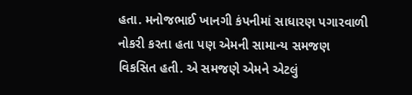હતા. મનોજભાઈ ખાનગી કંપનીમાં સાધારણ પગારવાળી નોકરી કરતા હતા પણ એમની સામાન્ય સમજણ વિકસિત હતી. એ સમજણે એમને એટલું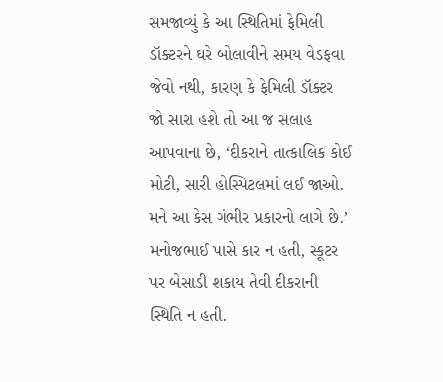સમજાવ્યું કે આ સ્થિતિમાં ફેમિલી ડૉક્ટરને ઘરે બોલાવીને સમય વેડફવા જેવો નથી, કારણ કે ફેમિલી ડૉક્ટર જો સારા હશે તો આ જ સલાહ આપવાના છે, ‘દીકરાને તાત્કાલિક કોઈ મોટી, સારી હોસ્પિટલમાં લઈ જાઓ. મને આ કેસ ગંભીર પ્રકારનો લાગે છે.’ મનોજભાઈ પાસે કાર ન હતી, સ્કૂટર પર બેસાડી શકાય તેવી દીકરાની સ્થિતિ ન હતી.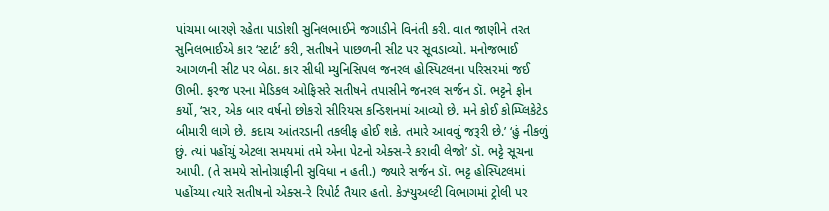પાંચમા બારણે રહેતા પાડોશી સુનિલભાઈને જગાડીને વિનંતી કરી. વાત જાણીને તરત સુનિલભાઈએ કાર ‘સ્ટાર્ટ’ કરી, સતીષને પાછળની સીટ પર સૂવડાવ્યો. મનોજભાઈ આગળની સીટ પર બેઠા. કાર સીધી મ્યુનિસિપલ જનરલ હોસ્પિટલના પરિસરમાં જઈ ઊભી. ફરજ પરના મેડિકલ ઓફિસરે સતીષને તપાસીને જનરલ સર્જન ડૉ. ભટ્ટને ફોન કર્યો, ‘સર, એક બાર વર્ષનો છોકરો સીરિયસ કન્ડિશનમાં આવ્યો છે. મને કોઈ કોમ્પ્લિકેટેડ બીમારી લાગે છે. કદાચ આંતરડાની તકલીફ હોઈ શકે. તમારે આવવું જરૂરી છે.’ ‘હું નીકળું છું. ત્યાં પહોંચું એટલા સમયમાં તમે એના પેટનો એક્સ-રે કરાવી લેજો’ ડૉ. ભટ્ટે સૂચના આપી. (તે સમયે સોનોગ્રાફીની સુવિધા ન હતી.) જ્યારે સર્જન ડૉ. ભટ્ટ હોસ્પિટલમાં પહોંચ્યા ત્યારે સતીષનો એક્સ-રે રિપોર્ટ તૈયાર હતો. કેઝ્યુઅલ્ટી વિભાગમાં ટ્રોલી પર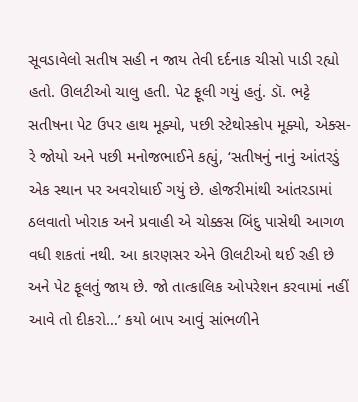સૂવડાવેલો સતીષ સહી ન જાય તેવી દર્દનાક ચીસો પાડી રહ્યો હતો. ઊલટીઓ ચાલુ હતી. પેટ ફૂલી ગયું હતું. ડૉ. ભટ્ટે સતીષના પેટ ઉપર હાથ મૂક્યો, પછી સ્ટેથોસ્કોપ મૂક્યો, એક્સ-રે જોયો અને પછી મનોજભાઈને કહ્યું, ‘સતીષનું નાનું આંતરડું એક સ્થાન પર અવરોધાઈ ગયું છે. હોજરીમાંથી આંતરડામાં ઠલવાતો ખોરાક અને પ્રવાહી એ ચોક્કસ બિંદુ પાસેથી આગળ વધી શકતાં નથી. આ કારણસર એને ઊલટીઓ થઈ રહી છે અને પેટ ફૂલતું જાય છે. જો તાત્કાલિક ઓપરેશન કરવામાં નહીં આવે તો દીકરો…’ કયો બાપ આવું સાંભળીને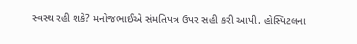સ્વસ્થ રહી શકે? મનોજભાઈએ સંમતિપત્ર ઉપર સહી કરી આપી. હોસ્પિટલના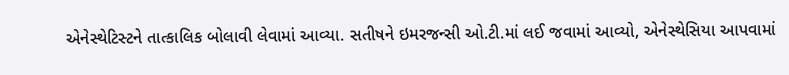એનેસ્થેટિસ્ટને તાત્કાલિક બોલાવી લેવામાં આવ્યા. સતીષને ઇમરજન્સી ઓ.ટી.માં લઈ જવામાં આવ્યો, એનેસ્થેસિયા આપવામાં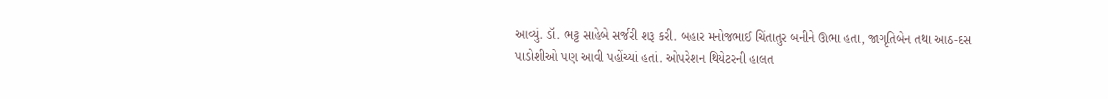આવ્યું. ડૉ. ભટ્ટ સાહેબે સર્જરી શરૂ કરી. બહાર મનોજભાઈ ચિંતાતુર બનીને ઊભા હતા, જાગૃતિબેન તથા આઠ-દસ પાડોશીઓ પણ આવી પહોંચ્યાં હતાં. ઓપરેશન થિયેટરની હાલત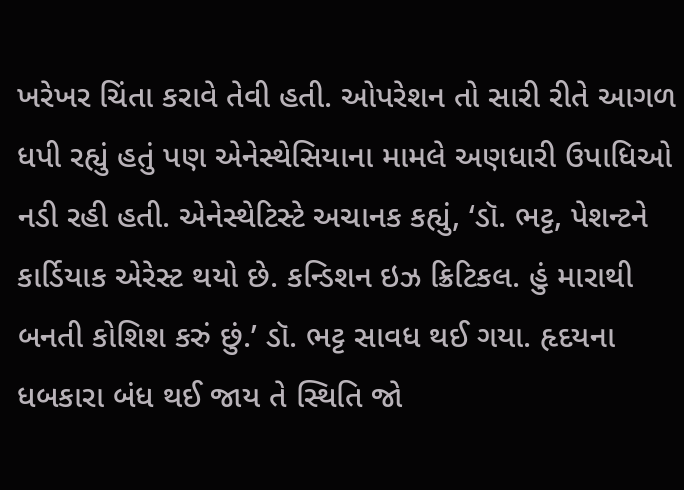ખરેખર ચિંતા કરાવે તેવી હતી. ઓપરેશન તો સારી રીતે આગળ ધપી રહ્યું હતું પણ એનેસ્થેસિયાના મામલે અણધારી ઉપાધિઓ નડી રહી હતી. એનેસ્થેટિસ્ટે અચાનક કહ્યું, ‘ડૉ. ભટ્ટ, પેશન્ટને કાર્ડિયાક એરેસ્ટ થયો છે. કન્ડિશન ઇઝ ક્રિટિકલ. હું મારાથી બનતી કોશિશ કરું છું.’ ડૉ. ભટ્ટ સાવધ થઈ ગયા. હૃદયના ધબકારા બંધ થઈ જાય તે સ્થિતિ જો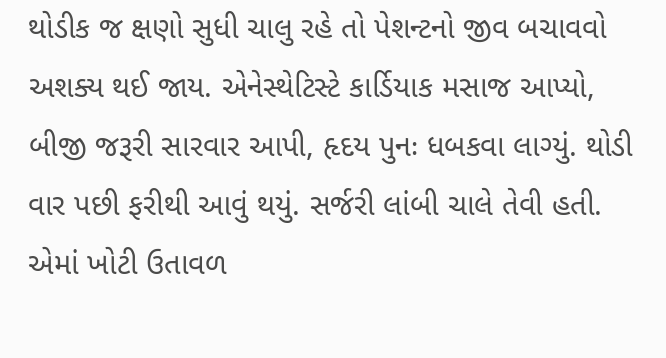થોડીક જ ક્ષણો સુધી ચાલુ રહે તો પેશન્ટનો જીવ બચાવવો અશક્ય થઈ જાય. એનેસ્થેટિસ્ટે કાર્ડિયાક મસાજ આપ્યો, બીજી જરૂરી સારવાર આપી, હૃદય પુનઃ ધબકવા લાગ્યું. થોડી વાર પછી ફરીથી આવું થયું. સર્જરી લાંબી ચાલે તેવી હતી. એમાં ખોટી ઉતાવળ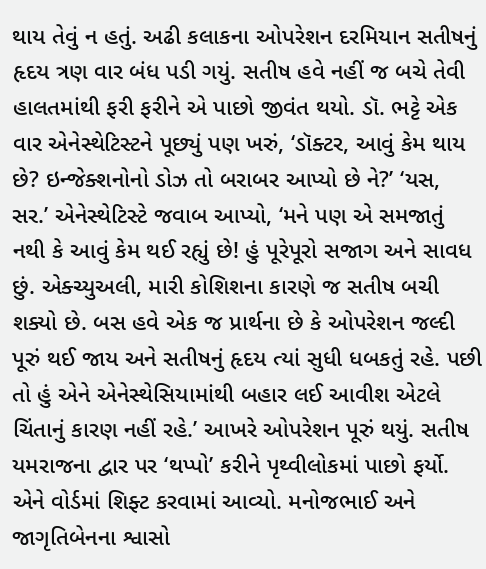થાય તેવું ન હતું. અઢી કલાકના ઓપરેશન દરમિયાન સતીષનું હૃદય ત્રણ વાર બંધ પડી ગયું. સતીષ હવે નહીં જ બચે તેવી હાલતમાંથી ફરી ફરીને એ પાછો જીવંત થયો. ડૉ. ભટ્ટે એક વાર એનેસ્થેટિસ્ટને પૂછ્યું પણ ખરું, ‘ડૉક્ટર, આવું કેમ થાય છે? ઇન્જેક્શનોનો ડોઝ તો બરાબર આપ્યો છે ને?’ ‘યસ, સર.’ એનેસ્થેટિસ્ટે જવાબ આપ્યો, ‘મને પણ એ સમજાતું નથી કે આવું કેમ થઈ રહ્યું છે! હું પૂરેપૂરો સજાગ અને સાવધ છું. એક્ચ્યુઅલી, મારી કોશિશના કારણે જ સતીષ બચી શક્યો છે. બસ હવે એક જ પ્રાર્થના છે કે ઓપરેશન જલ્દી પૂરું થઈ જાય અને સતીષનું હૃદય ત્યાં સુધી ધબકતું રહે. પછી તો હું એને એનેસ્થેસિયામાંથી બહાર લઈ આવીશ એટલે ચિંતાનું કારણ નહીં રહે.’ આખરે ઓપરેશન પૂરું થયું. સતીષ યમરાજના દ્વાર પર ‘થપ્પો’ કરીને પૃથ્વીલોકમાં પાછો ફર્યો. એને વોર્ડમાં શિફ્ટ કરવામાં આવ્યો. મનોજભાઈ અને જાગૃતિબેનના શ્વાસો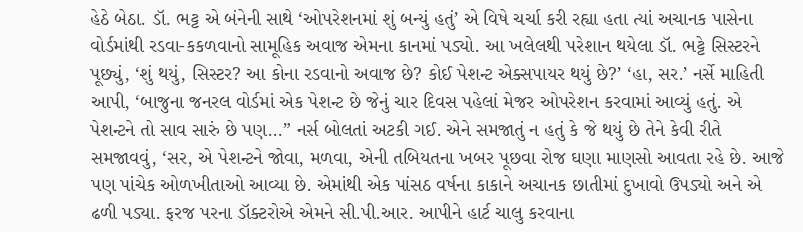હેઠે બેઠા. ડૉ. ભટ્ટ એ બંનેની સાથે ‘ઓપરેશનમાં શું બન્યું હતું’ એ વિષે ચર્ચા કરી રહ્યા હતા ત્યાં અચાનક પાસેના વોર્ડમાંથી રડવા-કકળવાનો સામૂહિક અવાજ એમના કાનમાં પડ્યો. આ ખલેલથી પરેશાન થયેલા ડૉ. ભટ્ટે સિસ્ટરને પૂછ્યું, ‘શું થયું, સિસ્ટર? આ કોના રડવાનો અવાજ છે? કોઈ પેશન્ટ એક્સપાયર થયું છે?’ ‘હા, સર.’ નર્સે માહિતી આપી, ‘બાજુના જનરલ વોર્ડમાં એક પેશન્ટ છે જેનું ચાર દિવસ પહેલાં મેજર ઓપરેશન કરવામાં આવ્યું હતું. એ પેશન્ટને તો સાવ સારું છે પણ...” નર્સ બોલતાં અટકી ગઈ. એને સમજાતું ન હતું કે જે થયું છે તેને કેવી રીતે સમજાવવું, ‘સર, એ પેશન્ટને જોવા, મળવા, એની તબિયતના ખબર પૂછવા રોજ ઘણા માણસો આવતા રહે છે. આજે પણ પાંચેક ઓળખીતાઓ આવ્યા છે. એમાંથી એક પાંસઠ વર્ષના કાકાને અચાનક છાતીમાં દુખાવો ઉપડ્યો અને એ ઢળી પડ્યા. ફરજ પરના ડૉક્ટરોએ એમને સી.પી.આર. આપીને હાર્ટ ચાલુ કરવાના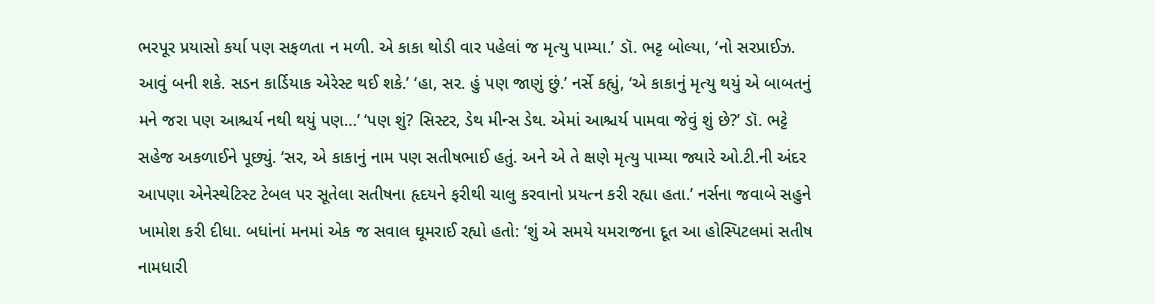ભરપૂર પ્રયાસો કર્યા પણ સફળતા ન મળી. એ કાકા થોડી વાર પહેલાં જ મૃત્યુ પામ્યા.’ ડૉ. ભટ્ટ બોલ્યા, ‘નો સરપ્રાઈઝ. આવું બની શકે. સડન કાર્ડિયાક એરેસ્ટ થઈ શકે.’ ‘હા, સર. હું પણ જાણું છું.’ નર્સે કહ્યું, ‘એ કાકાનું મૃત્યુ થયું એ બાબતનું મને જરા પણ આશ્ચર્ય નથી થયું પણ…’ ‘પણ શું? સિસ્ટર, ડેથ મીન્સ ડેથ. એમાં આશ્ચર્ય પામવા જેવું શું છે?’ ડૉ. ભટ્ટે સહેજ અકળાઈને પૂછ્યું. ‘સર, એ કાકાનું નામ પણ સતીષભાઈ હતું. અને એ તે ક્ષણે મૃત્યુ પામ્યા જ્યારે ઓ.ટી.ની અંદર આપણા એનેસ્થેટિસ્ટ ટેબલ પર સૂતેલા સતીષના હૃદયને ફરીથી ચાલુ કરવાનો પ્રયત્ન કરી રહ્યા હતા.’ નર્સના જવાબે સહુને ખામોશ કરી દીધા. બધાંનાં મનમાં એક જ સવાલ ઘૂમરાઈ રહ્યો હતો: ‘શું એ સમયે યમરાજના દૂત આ હોસ્પિટલમાં સતીષ નામધારી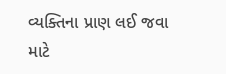વ્યક્તિના પ્રાણ લઈ જવા માટે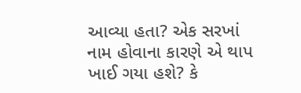આવ્યા હતા? એક સરખાં નામ હોવાના કારણે એ થાપ ખાઈ ગયા હશે? કે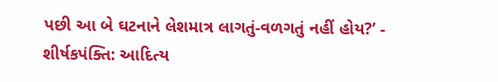પછી આ બે ઘટનાને લેશમાત્ર લાગતું-વળગતું નહીં હોય?’ - શીર્ષકપંક્તિ: આદિત્ય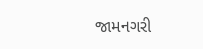જામનગરી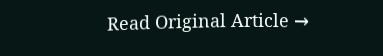Read Original Article →